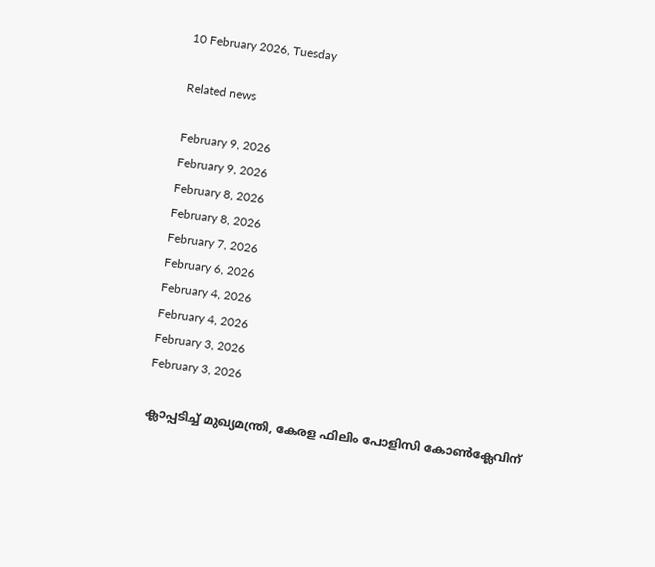10 February 2026, Tuesday

Related news

February 9, 2026
February 9, 2026
February 8, 2026
February 8, 2026
February 7, 2026
February 6, 2026
February 4, 2026
February 4, 2026
February 3, 2026
February 3, 2026

ക്ലാപ്പടിച്ച് മുഖ്യമന്ത്രി, കേരള ഫിലിം പോളിസി കോണ്‍ക്ലേവിന്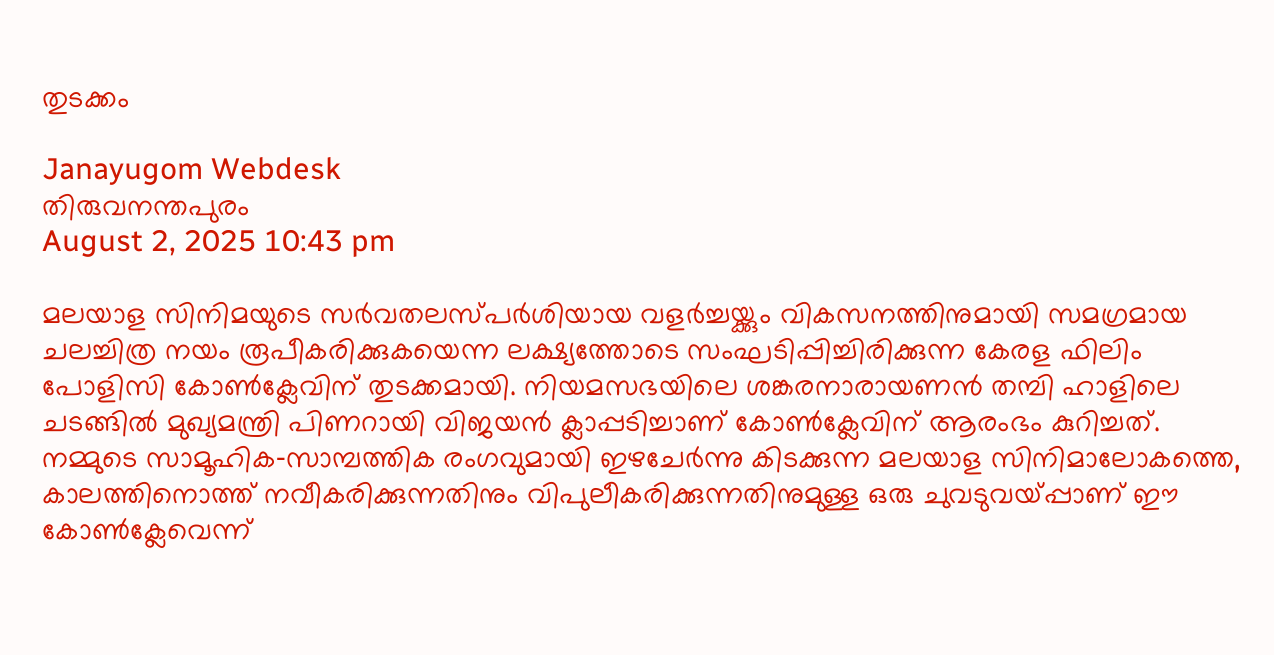തുടക്കം

Janayugom Webdesk
തിരുവനന്തപുരം
August 2, 2025 10:43 pm

മലയാള സിനിമയുടെ സര്‍വതലസ്പര്‍ശിയായ വളര്‍ച്ചയ്ക്കും വികസനത്തിനുമായി സമഗ്രമായ ചലച്ചിത്ര നയം രൂപീകരിക്കുകയെന്ന ലക്ഷ്യത്തോടെ സംഘടിപ്പിച്ചിരിക്കുന്ന കേരള ഫിലിം പോളിസി കോണ്‍ക്ലേവിന് തുടക്കമായി. നിയമസഭയിലെ ശങ്കരനാരായണൻ തമ്പി ഹാളിലെ ചടങ്ങില്‍ മുഖ്യമന്ത്രി പിണറായി വിജയൻ ക്ലാപ്പടിച്ചാണ് കോണ്‍ക്ലേവിന് ആരംഭം കുറിച്ചത്. നമ്മുടെ സാമൂഹിക‑സാമ്പത്തിക രംഗവുമായി ഇഴചേര്‍ന്നു കിടക്കുന്ന മലയാള സിനിമാലോകത്തെ, കാലത്തിനൊത്ത് നവീകരിക്കുന്നതിനും വിപുലീകരിക്കുന്നതിനുമുള്ള ഒരു ചുവടുവയ്പ്പാണ് ഈ കോണ്‍ക്ലേവെന്ന്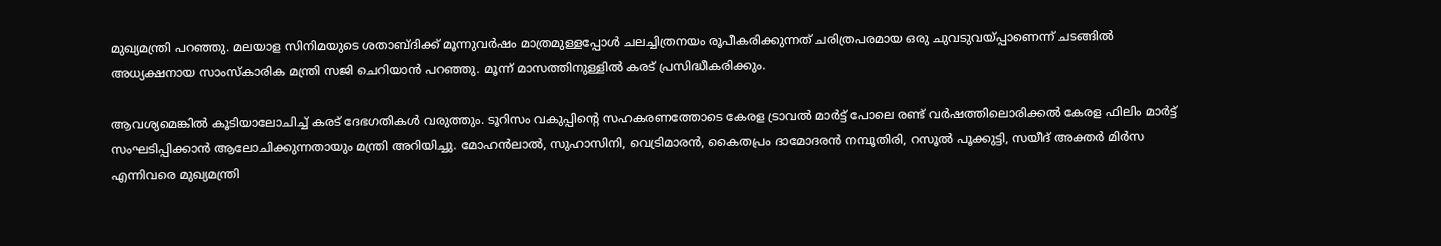മുഖ്യമന്ത്രി പറഞ്ഞു. മലയാള സിനിമയുടെ ശതാബ്ദിക്ക് മൂന്നുവർഷം മാത്രമുള്ളപ്പോള്‍ ചലച്ചിത്രനയം രൂപീകരിക്കുന്നത് ചരിത്രപരമായ ഒരു ചുവടുവയ്പ്പാണെന്ന് ചടങ്ങില്‍ അധ്യക്ഷനായ സാംസ്കാരിക മന്ത്രി സജി ചെറിയാൻ പറഞ്ഞു. മൂന്ന് മാസത്തിനുള്ളില്‍ കരട് പ്രസിദ്ധീകരിക്കും.

ആവശ്യമെങ്കില്‍ കൂടിയാലോചിച്ച് കരട് ദേഭഗതികൾ വരുത്തും. ടൂറിസം വകുപ്പിന്റെ സഹകരണത്തോടെ കേരള ട്രാവൽ മാർട്ട് പോലെ രണ്ട് വർഷത്തിലൊരിക്കൽ കേരള ഫിലിം മാർട്ട് സംഘടിപ്പിക്കാൻ ആലോചിക്കുന്നതായും മന്ത്രി അറിയിച്ചു. മോഹൻലാൽ, സുഹാസിനി, വെട്രിമാരൻ, കൈതപ്രം ദാമോദരൻ നമ്പൂതിരി, റസൂൽ പൂക്കുട്ടി, സയീദ് അക്തർ മിർസ എന്നിവരെ മുഖ്യമന്ത്രി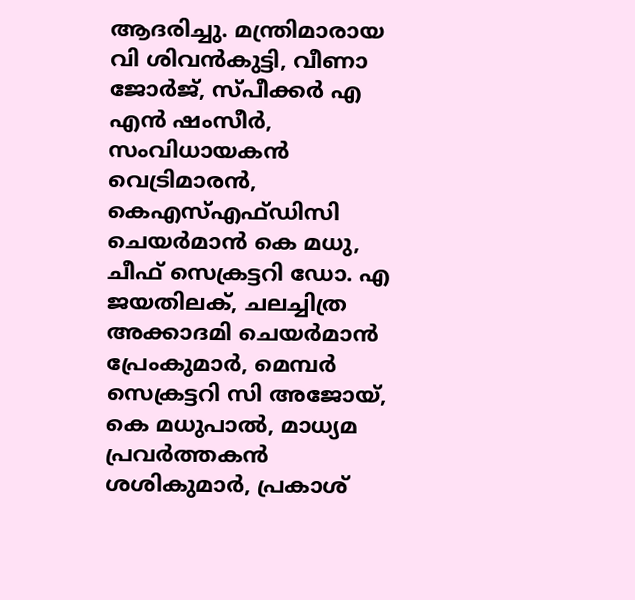ആദരിച്ചു. മന്ത്രിമാരായ വി ശിവൻകുട്ടി, വീണാ ജോർജ്, സ്പീക്കർ എ എൻ ഷംസീർ, സംവിധായകൻ വെട്രിമാരൻ, കെഎസ്എഫ്ഡിസി ചെയർമാൻ കെ മധു, ചീഫ് സെക്രട്ടറി ഡോ. എ ജയതിലക്, ചലച്ചിത്ര അക്കാദമി ചെയർമാൻ പ്രേംകുമാർ, മെമ്പർ സെക്രട്ടറി സി അജോയ്, കെ മധുപാൽ, മാധ്യമ പ്രവര്‍ത്തകൻ ശശികുമാർ, പ്രകാശ്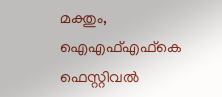മക്തും, ഐഎഫ്എഫ്‌കെ ഫെസ്റ്റിവല്‍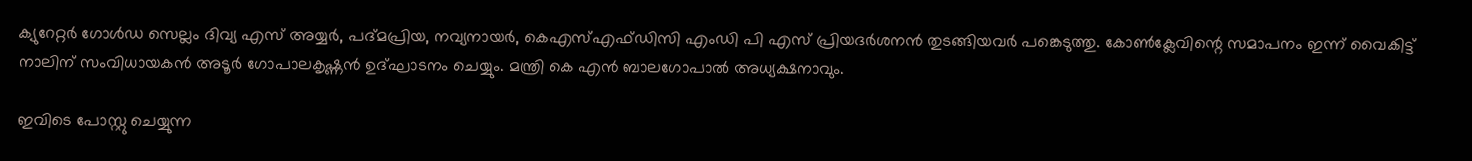ക്യുറേറ്റര്‍ ഗോള്‍ഡ സെല്ലം ദിവ്യ എസ് അയ്യര്‍, പദ്മപ്രിയ, നവ്യനായര്‍, കെഎസ്എഫ്ഡിസി എംഡി പി എസ് പ്രിയദര്‍ശനൻ തുടങ്ങിയവര്‍ പങ്കെടുത്തു. കോണ്‍ക്ലേവിന്റെ സമാപനം ഇന്ന് വൈകിട്ട് നാലിന് സംവിധായകൻ അടൂർ ഗോപാലകൃഷ്ണൻ ഉദ്ഘാടനം ചെയ്യും. മന്ത്രി കെ എൻ ബാലഗോപാല്‍ അധ്യക്ഷനാവും.

ഇവിടെ പോസ്റ്റു ചെയ്യുന്ന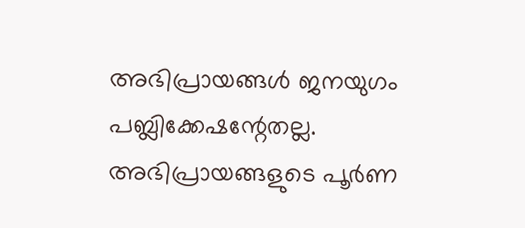അഭിപ്രായങ്ങള്‍ ജനയുഗം പബ്ലിക്കേഷന്റേതല്ല. അഭിപ്രായങ്ങളുടെ പൂര്‍ണ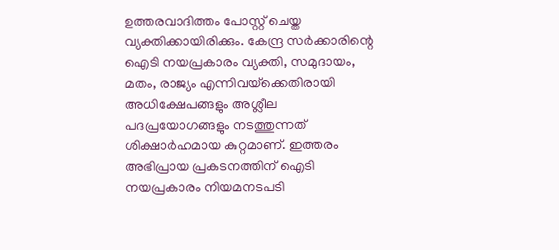ഉത്തരവാദിത്തം പോസ്റ്റ് ചെയ്ത വ്യക്തിക്കായിരിക്കും. കേന്ദ്ര സര്‍ക്കാരിന്റെ ഐടി നയപ്രകാരം വ്യക്തി, സമുദായം, മതം, രാജ്യം എന്നിവയ്‌ക്കെതിരായി അധിക്ഷേപങ്ങളും അശ്ലീല പദപ്രയോഗങ്ങളും നടത്തുന്നത് ശിക്ഷാര്‍ഹമായ കുറ്റമാണ്. ഇത്തരം അഭിപ്രായ പ്രകടനത്തിന് ഐടി നയപ്രകാരം നിയമനടപടി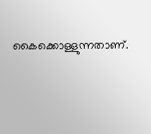കൈക്കൊള്ളുന്നതാണ്.